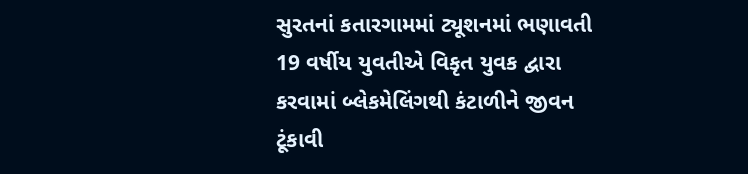સુરતનાં કતારગામમાં ટ્યૂશનમાં ભણાવતી 19 વર્ષીય યુવતીએ વિકૃત યુવક દ્વારા કરવામાં બ્લેકમેલિંગથી કંટાળીને જીવન ટૂંકાવી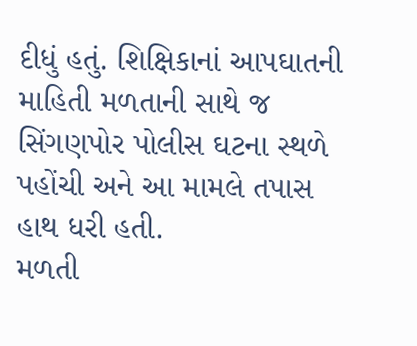દીધું હતું. શિક્ષિકાનાં આપઘાતની માહિતી મળતાની સાથે જ સિંગણપોર પોલીસ ઘટના સ્થળે પહોંચી અને આ મામલે તપાસ હાથ ધરી હતી.
મળતી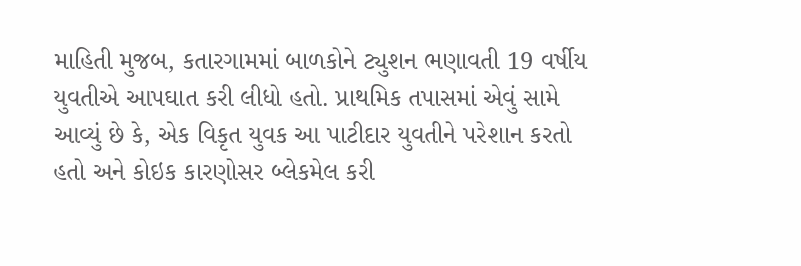માહિતી મુજબ, કતારગામમાં બાળકોને ટ્યુશન ભણાવતી 19 વર્ષીય યુવતીએ આપઘાત કરી લીધો હતો. પ્રાથમિક તપાસમાં એવું સામે આવ્યું છે કે, એક વિકૃત યુવક આ પાટીદાર યુવતીને પરેશાન કરતો હતો અને કોઇક કારણોસર બ્લેકમેલ કરી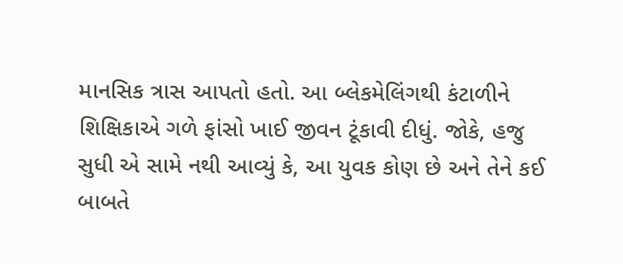માનસિક ત્રાસ આપતો હતો. આ બ્લેકમેલિંગથી કંટાળીને શિક્ષિકાએ ગળે ફાંસો ખાઈ જીવન ટૂંકાવી દીધું. જોકે, હજુ સુધી એ સામે નથી આવ્યું કે, આ યુવક કોણ છે અને તેને કઈ બાબતે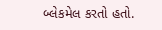બ્લેકમેલ કરતો હતો.